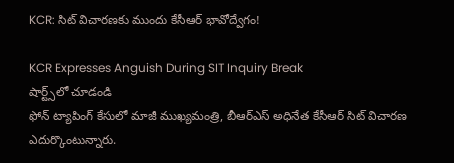KCR: సిట్ విచారణకు ముందు కేసీఆర్ భావోద్వేగం!

KCR Expresses Anguish During SIT Inquiry Break
షార్ట్స్‌లో చూడండి
ఫోన్ ట్యాపింగ్ కేసులో మాజీ ముఖ్యమంత్రి, బీఆర్ఎస్ అధినేత కేసీఆర్ సిట్ విచారణ ఎదుర్కొంటున్నారు.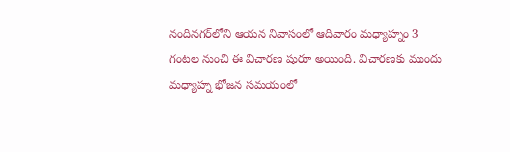నందినగర్‌లోని ఆయన నివాసంలో ఆదివారం మధ్యాహ్నం 3 గంటల నుంచి ఈ విచారణ షురూ అయింది. విచారణకు ముందు మధ్యాహ్న భోజన సమయంలో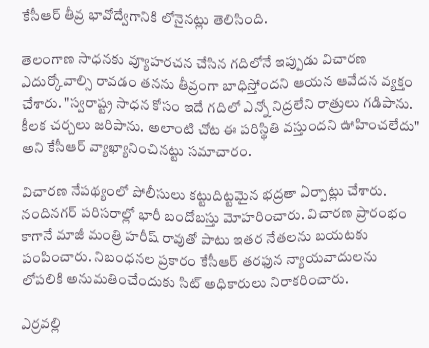కేసీఆర్ తీవ్ర భావోద్వేగానికి లోనైనట్లు తెలిసింది.

తెలంగాణ సాధనకు వ్యూహరచన చేసిన గదిలోనే ఇప్పుడు విచారణ ఎదుర్కోవాల్సి రావడం తనను తీవ్రంగా బాధిస్తోందని ఆయన ఆవేదన వ్యక్తం చేశారు. "స్వరాష్ట్ర సాధన కోసం ఇదే గదిలో ఎన్నో నిద్రలేని రాత్రులు గడిపాను. కీలక చర్చలు జరిపాను. అలాంటి చోట ఈ పరిస్థితి వస్తుందని ఊహించలేదు" అని కేసీఆర్ వ్యాఖ్యానించినట్టు సమాచారం.

విచారణ నేపథ్యంలో పోలీసులు కట్టుదిట్టమైన భద్రతా ఏర్పాట్లు చేశారు. నందినగర్ పరిసరాల్లో భారీ బందోబస్తు మోహరించారు. విచారణ ప్రారంభం కాగానే మాజీ మంత్రి హరీష్ రావుతో పాటు ఇతర నేతలను బయటకు పంపించారు. నిబంధనల ప్రకారం కేసీఆర్ తరఫున న్యాయవాదులను లోపలికి అనుమతించేందుకు సిట్ అధికారులు నిరాకరించారు.

ఎర్రవల్లి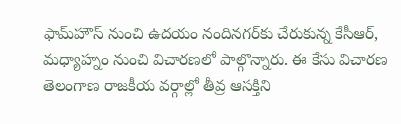ఫామ్‌హౌస్ నుంచి ఉదయం నందినగర్‌కు చేరుకున్న కేసీఆర్, మధ్యాహ్నం నుంచి విచారణలో పాల్గొన్నారు. ఈ కేసు విచారణ తెలంగాణ రాజకీయ వర్గాల్లో తీవ్ర ఆసక్తిని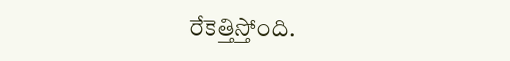రేకెత్తిస్తోంది.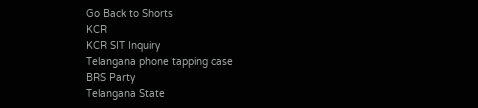Go Back to Shorts
KCR
KCR SIT Inquiry
Telangana phone tapping case
BRS Party
Telangana State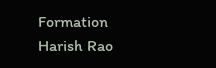Formation
Harish Rao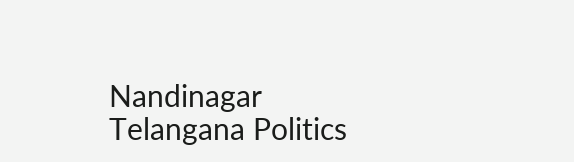Nandinagar
Telangana Politics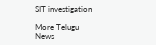SIT investigation

More Telugu News